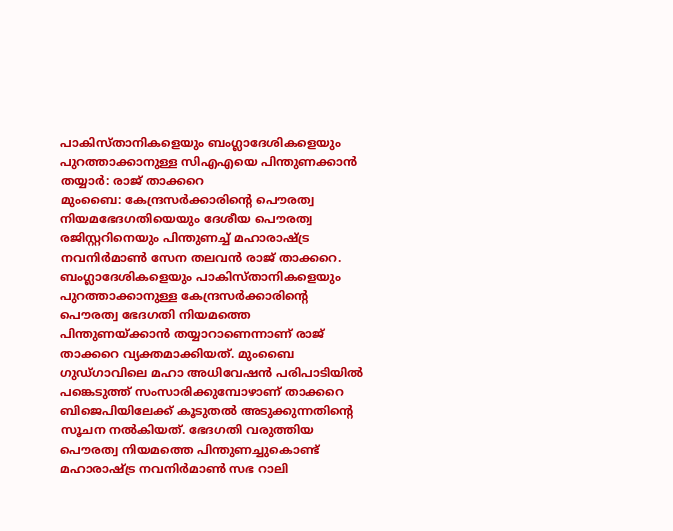പാകിസ്താനികളെയും ബംഗ്ലാദേശികളെയും പുറത്താക്കാനുള്ള സിഎഎയെ പിന്തുണക്കാൻ തയ്യാർ: രാജ് താക്കറെ
മുംബൈ: കേന്ദ്രസർക്കാരിന്റെ പൌരത്വ നിയമഭേദഗതിയെയും ദേശീയ പൌരത്വ രജിസ്റ്ററിനെയും പിന്തുണച്ച് മഹാരാഷ്ട്ര നവനിർമാൺ സേന തലവൻ രാജ് താക്കറെ. ബംഗ്ലാദേശികളെയും പാകിസ്താനികളെയും പുറത്താക്കാനുള്ള കേന്ദ്രസർക്കാരിന്റെ പൌരത്വ ഭേദഗതി നിയമത്തെ പിന്തുണയ്ക്കാൻ തയ്യാറാണെന്നാണ് രാജ് താക്കറെ വ്യക്തമാക്കിയത്. മുംബൈ ഗുഡ്ഗാവിലെ മഹാ അധിവേഷൻ പരിപാടിയിൽ പങ്കെടുത്ത് സംസാരിക്കുമ്പോഴാണ് താക്കറെ ബിജെപിയിലേക്ക് കൂടുതൽ അടുക്കുന്നതിന്റെ സൂചന നൽകിയത്. ഭേദഗതി വരുത്തിയ പൌരത്വ നിയമത്തെ പിന്തുണച്ചുകൊണ്ട് മഹാരാഷ്ട്ര നവനിർമാൺ സഭ റാലി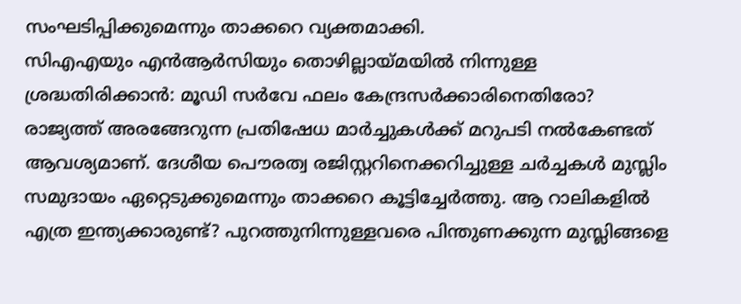സംഘടിപ്പിക്കുമെന്നും താക്കറെ വ്യക്തമാക്കി.
സിഎഎയും എൻആർസിയും തൊഴില്ലായ്മയിൽ നിന്നുള്ള ശ്രദ്ധതിരിക്കാൻ: മൂഡി സർവേ ഫലം കേന്ദ്രസർക്കാരിനെതിരോ?
രാജ്യത്ത് അരങ്ങേറുന്ന പ്രതിഷേധ മാർച്ചുകൾക്ക് മറുപടി നൽകേണ്ടത് ആവശ്യമാണ്. ദേശീയ പൌരത്വ രജിസ്റ്ററിനെക്കറിച്ചുള്ള ചർച്ചകൾ മുസ്ലിം സമുദായം ഏറ്റെടുക്കുമെന്നും താക്കറെ കൂട്ടിച്ചേർത്തു. ആ റാലികളിൽ എത്ര ഇന്ത്യക്കാരുണ്ട്? പുറത്തുനിന്നുള്ളവരെ പിന്തുണക്കുന്ന മുസ്ലിങ്ങളെ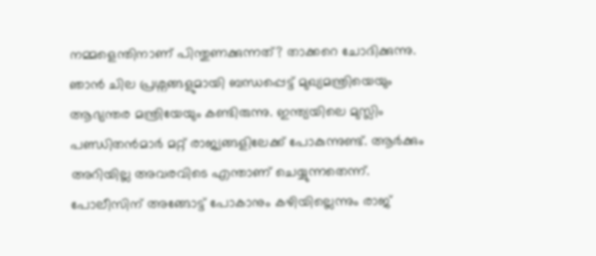നമ്മളെന്തിനാണ് പിന്തുണക്കുന്നത്? താക്കറെ ചോദിക്കുന്നു. ഞാൻ ചില പ്രശ്നങ്ങളുമായി ബന്ധപ്പെട്ട് മുഖ്യമന്ത്രിയെയും ആഭ്യന്തര മന്ത്രിയേയും കണ്ടിരുന്നു. ഇന്ത്യയിലെ മുസ്ലിം പണ്ഡിതൻമാർ മറ്റ് രാജ്യങ്ങളിലേക്ക് പോകുന്നുണ്ട്. ആർക്കും അറിയില്ല അവരവിടെ എന്താണ് ചെയ്യുന്നതെന്ന്. പോലീസിന് അങ്ങോട്ട് പോകാനും കഴിയില്ലെന്നും രാജ്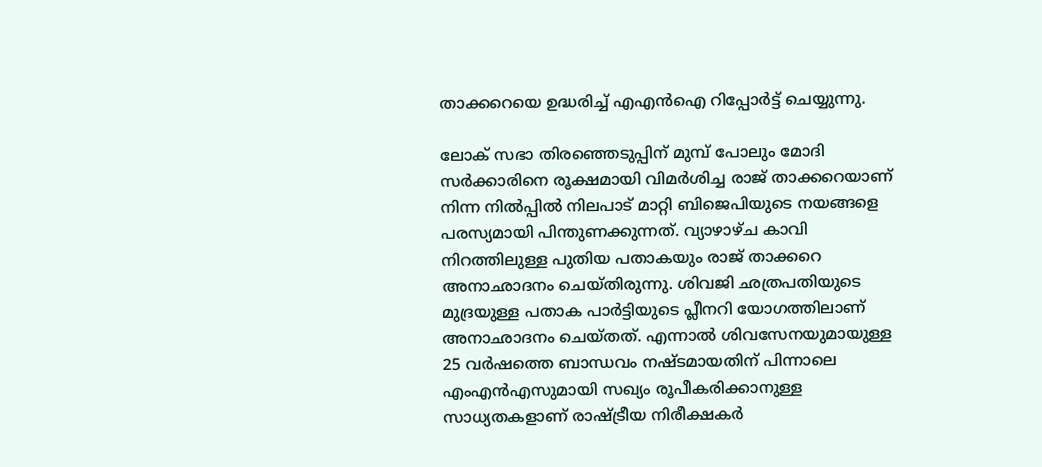താക്കറെയെ ഉദ്ധരിച്ച് എഎൻഐ റിപ്പോർട്ട് ചെയ്യുന്നു.

ലോക് സഭാ തിരഞ്ഞെടുപ്പിന് മുമ്പ് പോലും മോദി സർക്കാരിനെ രൂക്ഷമായി വിമർശിച്ച രാജ് താക്കറെയാണ് നിന്ന നിൽപ്പിൽ നിലപാട് മാറ്റി ബിജെപിയുടെ നയങ്ങളെ പരസ്യമായി പിന്തുണക്കുന്നത്. വ്യാഴാഴ്ച കാവി നിറത്തിലുള്ള പുതിയ പതാകയും രാജ് താക്കറെ അനാഛാദനം ചെയ്തിരുന്നു. ശിവജി ഛത്രപതിയുടെ മുദ്രയുള്ള പതാക പാർട്ടിയുടെ പ്ലീനറി യോഗത്തിലാണ് അനാഛാദനം ചെയ്തത്. എന്നാൽ ശിവസേനയുമായുള്ള 25 വർഷത്തെ ബാന്ധവം നഷ്ടമായതിന് പിന്നാലെ എംഎൻഎസുമായി സഖ്യം രൂപീകരിക്കാനുള്ള സാധ്യതകളാണ് രാഷ്ട്രീയ നിരീക്ഷകർ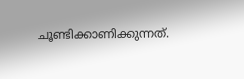ചൂണ്ടിക്കാണിക്കുന്നത്.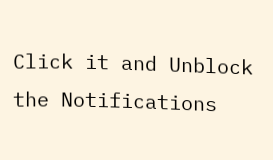Click it and Unblock the Notifications